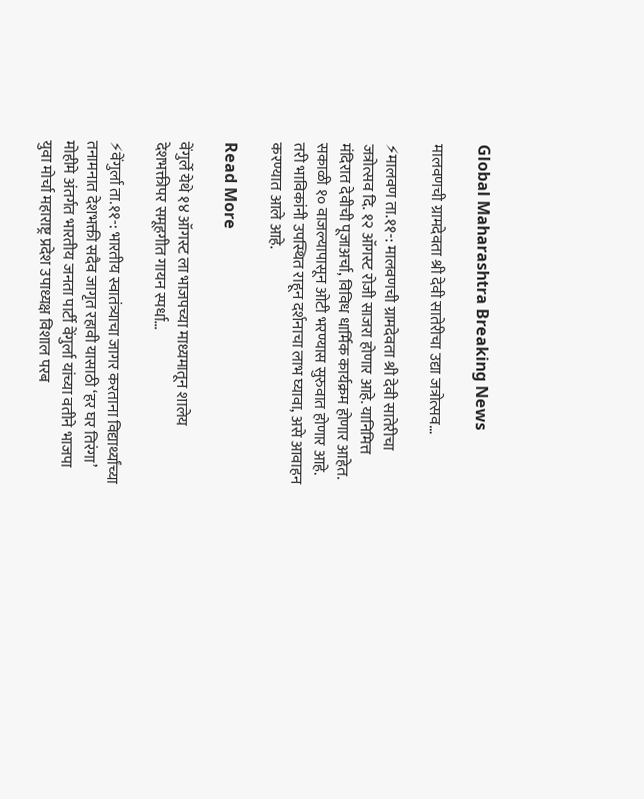Global Maharashtra Breaking News

मालवणची ग्रामदेवता श्री देवी सातेरीचा उद्या जत्रोत्सव…

⚡मालवण ता.११-: मालवणची ग्रामदेवता श्री देवी सातेरीचा जत्रोत्सव दि. १२ ऑगस्ट रोजी साजरा होणार आहे. यानिमित्त मंदिरात देवीची पूजाअर्चा, विविध धार्मिक कार्यक्रम होणार आहेत. सकाळी १० वाजल्यापासून ओटी भरण्यास सुरुवात होणार आहे. तरी भाविकांनी उपस्थित राहून दर्शनाचा लाभ घ्यावा, असे आवाहन करण्यात आले आहे.

Read More

वेंगुर्ले येथे १४ ऑगस्ट ला भाजपच्या माध्यमातून शालेय देशभक्तीपर समूहगीत गायन स्पर्धा…

⚡वेंगुर्ला ता.११-: भारतीय स्वातंत्र्याचा जागर करताना विद्यार्थ्यांच्या तनामनात देशभक्ती सदैव जागृत रहावी यासाठी ‘हर घर तिरंगा’ मोहीमे अंतर्गत भारतीय जनता पार्टी वेंगुर्ला यांच्या वतीने भाजपा युवा मोर्चा महाराष्ट्र प्रदेश उपाध्यक्ष विशाल परब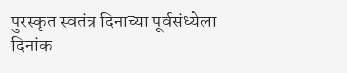पुरस्कृत स्वतंत्र दिनाच्या पूर्वसंध्येला दिनांक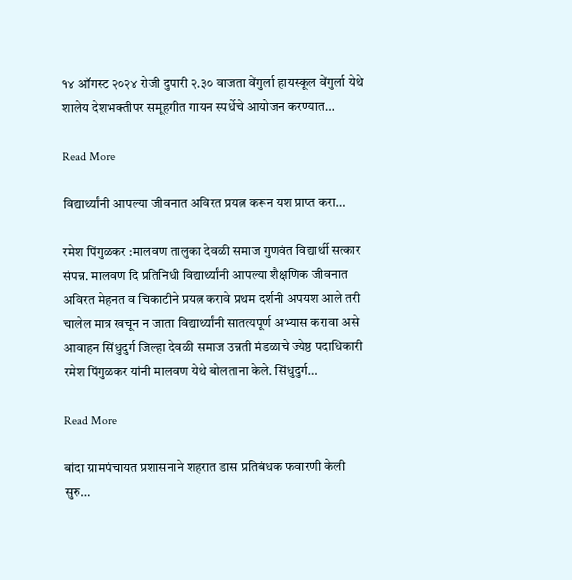१४ ऑगस्ट २०२४ रोजी दुपारी २.३० वाजता वेंगुर्ला हायस्कूल वेंगुर्ला येथे शालेय देशभक्तीपर समूहगीत गायन स्पर्धेचे आयोजन करण्यात…

Read More

विद्यार्थ्यांनी आपल्या जीवनात अविरत प्रयत्न करून यश प्राप्त करा…

रमेश पिंगुळकर :मालवण तालुका देवळी समाज गुणवंत विद्यार्थी सत्कार संपन्न. मालवण दि प्रतिनिधी विद्यार्थ्यांनी आपल्या शैक्षणिक जीवनात अविरत मेहनत व चिकाटीने प्रयत्न करावे प्रथम दर्शनी अपयश आले तरी चालेल मात्र खचून न जाता विद्यार्थ्यांनी सातत्यपूर्ण अभ्यास करावा असे आवाहन सिंधुदुर्ग जिल्हा देवळी समाज उन्नती मंडळाचे ज्येष्ठ पदाधिकारी रमेश पिंगुळकर यांनी मालवण येथे बोलताना केले. सिंधुदुर्ग…

Read More

बांदा ग्रामपंचायत प्रशासनाने शहरात डास प्रतिबंधक फवारणी केली सुरु…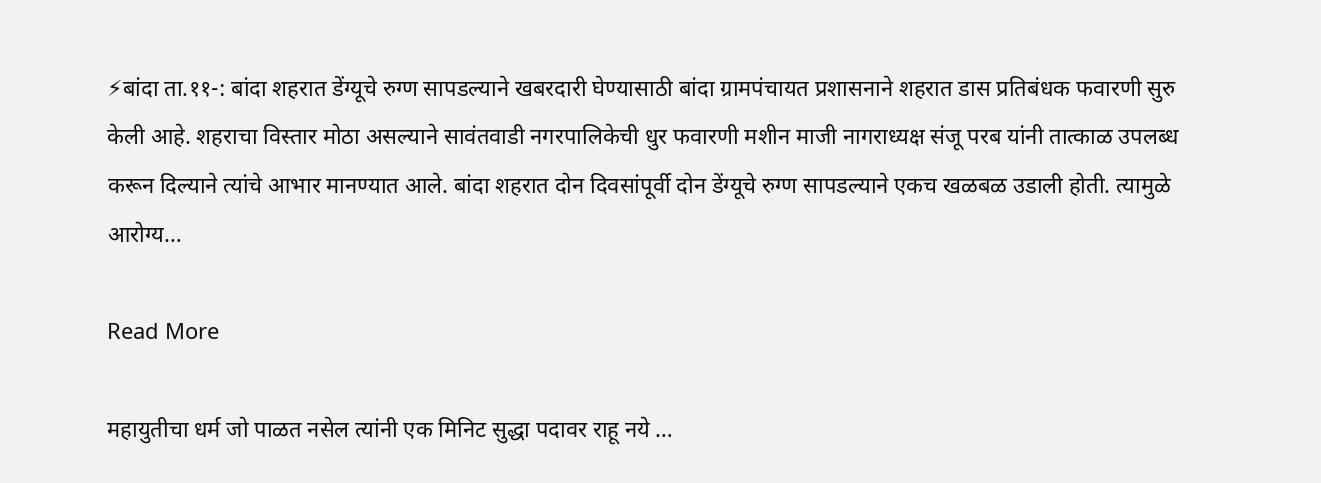⚡बांदा ता.११-: बांदा शहरात डेंग्यूचे रुग्ण सापडल्याने खबरदारी घेण्यासाठी बांदा ग्रामपंचायत प्रशासनाने शहरात डास प्रतिबंधक फवारणी सुरु केली आहे. शहराचा विस्तार मोठा असल्याने सावंतवाडी नगरपालिकेची धुर फवारणी मशीन माजी नागराध्यक्ष संजू परब यांनी तात्काळ उपलब्ध करून दिल्याने त्यांचे आभार मानण्यात आले. बांदा शहरात दोन दिवसांपूर्वी दोन डेंग्यूचे रुग्ण सापडल्याने एकच खळबळ उडाली होती. त्यामुळे आरोग्य…

Read More

महायुतीचा धर्म जो पाळत नसेल त्यांनी एक मिनिट सुद्धा पदावर राहू नये …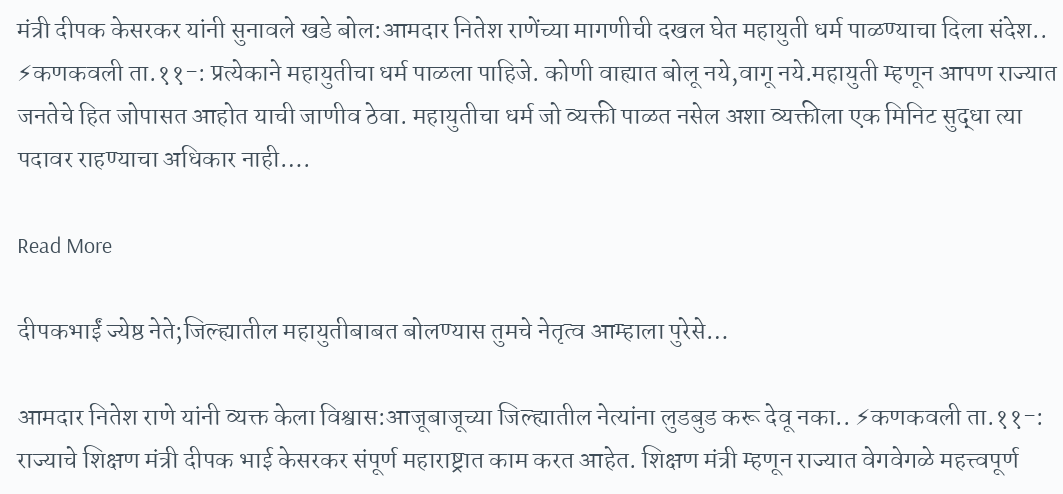मंत्री दीपक केसरकर यांनी सुनावले खडे बोल:आमदार नितेश राणेंच्या मागणीची दखल घेत महायुती धर्म पाळण्याचा दिला संदेश.. ⚡कणकवली ता.११-: प्रत्येकाने महायुतीचा धर्म पाळला पाहिजे. कोणी वाह्यात बोलू नये,वागू नये.महायुती म्हणून आपण राज्यात जनतेचे हित जोपासत आहोत याची जाणीव ठेवा. महायुतीचा धर्म जो व्यक्ती पाळत नसेल अशा व्यक्तीला एक मिनिट सुद्धा त्या पदावर राहण्याचा अधिकार नाही….

Read More

दीपकभाईं ज्येष्ठ नेते;जिल्ह्यातील महायुतीबाबत बोलण्यास तुमचे नेतृत्व आम्हाला पुरेसे…

आमदार नितेश राणे यांनी व्यक्त केला विश्वास:आजूबाजूच्या जिल्ह्यातील नेत्यांना लुडबुड करू देवू नका.. ⚡कणकवली ता.११-: राज्याचे शिक्षण मंत्री दीपक भाई केसरकर संपूर्ण महाराष्ट्रात काम करत आहेत. शिक्षण मंत्री म्हणून राज्यात वेगवेगळे महत्त्वपूर्ण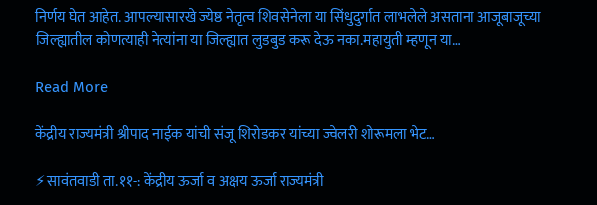निर्णय घेत आहेत. आपल्यासारखे ज्येष्ठ नेतृत्व शिवसेनेला या सिंधुदुर्गात लाभलेले असताना आजूबाजूच्या जिल्ह्यातील कोणत्याही नेत्यांना या जिल्ह्यात लुडबुड करू देऊ नका.महायुती म्हणून या…

Read More

केंद्रीय राज्यमंत्री श्रीपाद नाईक यांची संजू शिरोडकर यांच्या ज्वेलरी शोरूमला भेट…

⚡सावंतवाडी ता.११-: केंद्रीय ऊर्जा व अक्षय ऊर्जा राज्यमंत्री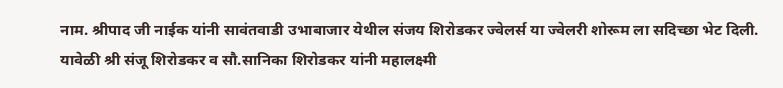नाम. श्रीपाद जी नाईक यांनी सावंतवाडी उभाबाजार येथील संजय शिरोडकर ज्वेलर्स या ज्वेलरी शोरूम ला सदिच्छा भेट दिली. यावेळी श्री संजू शिरोडकर व सौ.सानिका शिरोडकर यांनी महालक्ष्मी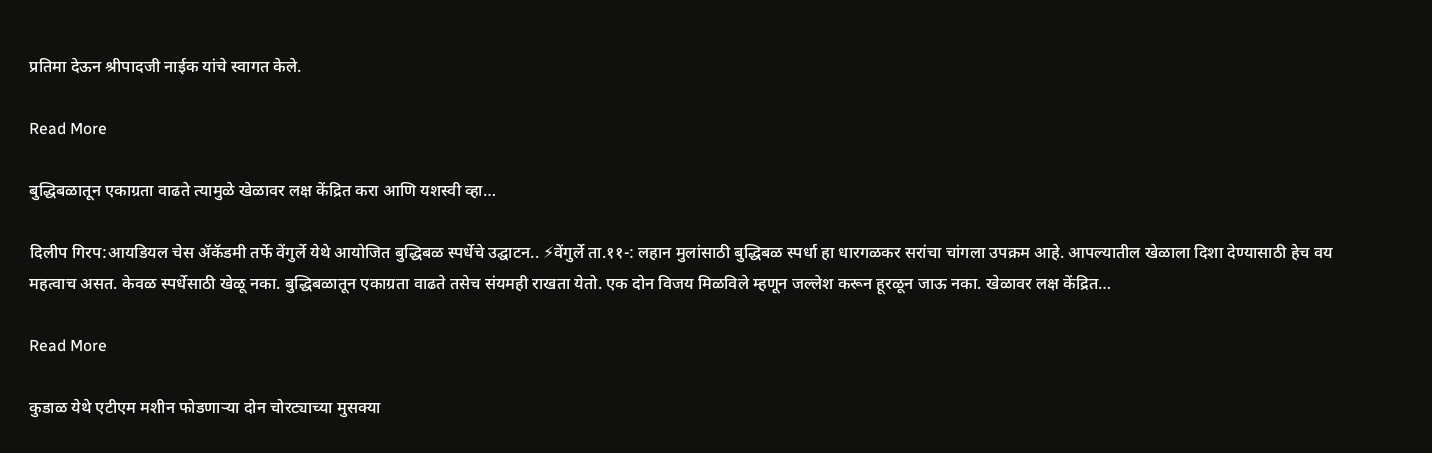प्रतिमा देऊन श्रीपादजी नाईक यांचे स्वागत केले.

Read More

बुद्धिबळातून एकाग्रता वाढते त्यामुळे खेळावर लक्ष केंद्रित करा आणि यशस्वी व्हा…

दिलीप गिरप:आयडियल चेस ॲकॅडमी तर्फे वेंगुर्ले येथे आयोजित बुद्धिबळ स्पर्धेचे उद्घाटन.. ⚡वेंगुर्ले ता.११-: लहान मुलांसाठी बुद्धिबळ स्पर्धा हा धारगळकर सरांचा चांगला उपक्रम आहे. आपल्यातील खेळाला दिशा देण्यासाठी हेच वय महत्वाच असत. केवळ स्पर्धेसाठी खेळू नका. बुद्धिबळातून एकाग्रता वाढते तसेच संयमही राखता येतो. एक दोन विजय मिळविले म्हणून जल्लेश करून हूरळून जाऊ नका. खेळावर लक्ष केंद्रित…

Read More

कुडाळ येथे एटीएम मशीन फोडणाऱ्या दोन चोरट्याच्या मुसक्या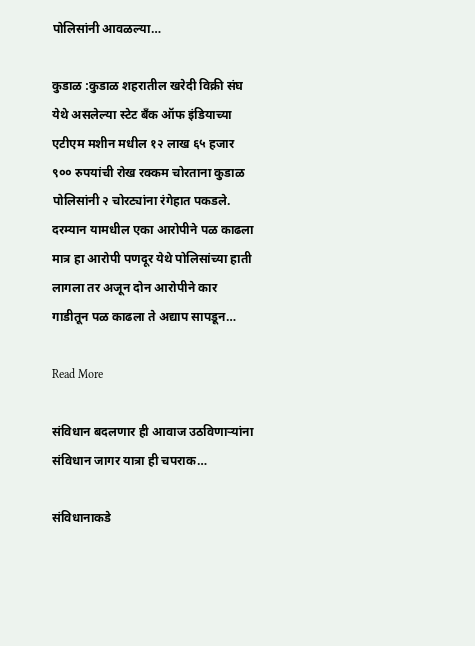पोलिसांनी आवळल्या…

कुडाळ :कुडाळ शहरातील खरेदी विक्री संघ येथे असलेल्या स्टेट बँक ऑफ इंडियाच्या एटीएम मशीन मधील १२ लाख ६५ हजार ९०० रुपयांची रोख रक्कम चोरताना कुडाळ पोलिसांनी २ चोरट्यांना रंगेहात पकडले. दरम्यान यामधील एका आरोपीने पळ काढला मात्र हा आरोपी पणदूर येथे पोलिसांच्या हाती लागला तर अजून दोन आरोपीने कार गाडीतून पळ काढला ते अद्याप सापडून…

Read More

संविधान बदलणार ही आवाज उठविणाऱ्यांना संविधान जागर यात्रा ही चपराक…

संविधानाकडे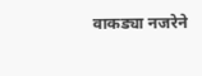वाकड्या नजरेने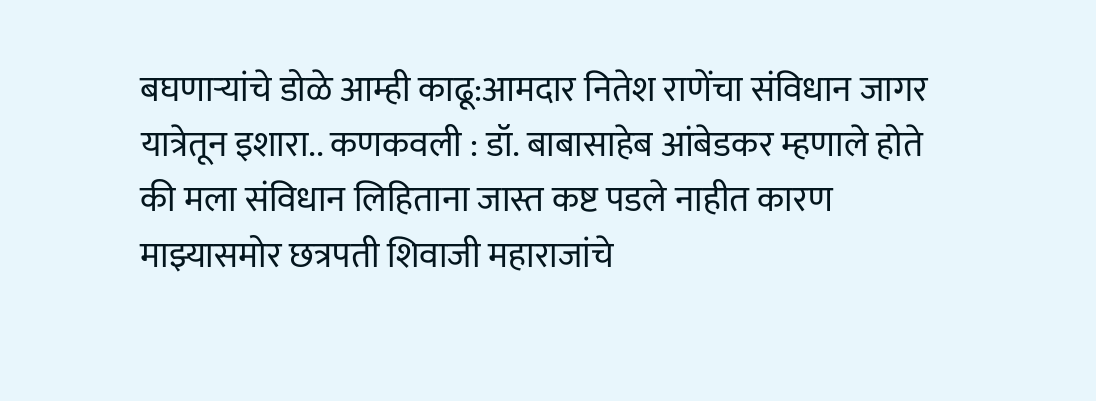बघणाऱ्यांचे डोळे आम्ही काढू:आमदार नितेश राणेंचा संविधान जागर यात्रेतून इशारा.. कणकवली : डॉ. बाबासाहेब आंबेडकर म्हणाले होते की मला संविधान लिहिताना जास्त कष्ट पडले नाहीत कारण माझ्यासमोर छत्रपती शिवाजी महाराजांचे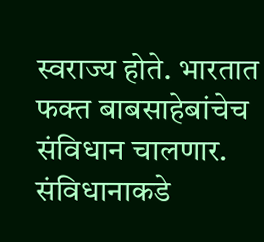स्वराज्य होते. भारतात फक्त बाबसाहेबांचेच संविधान चालणार. संविधानाकडे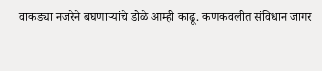वाकड्या नजरेने बघणाऱ्यांचे डोळे आम्ही काढू. कणकवलीत संविधान जागर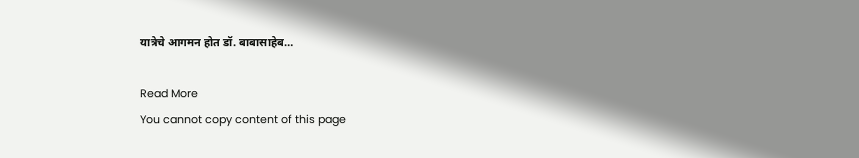यात्रेचे आगमन होत डॉ. बाबासाहेब…

Read More
You cannot copy content of this page